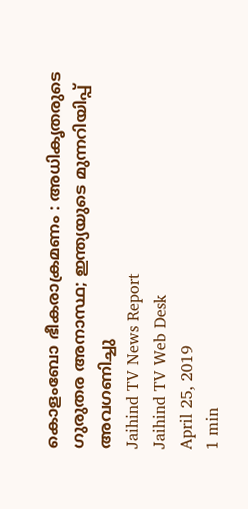കൊളംബോ ഭീകരാക്രമണം : അധികൃതരുടെ ഗുരുതര അനാസ്ഥ; ഇന്ത്യയുടെ മുന്നറിയിപ്പ് അവഗണിച്ചു
Jaihind TV News Report
Jaihind TV Web Desk
April 25, 2019
1 min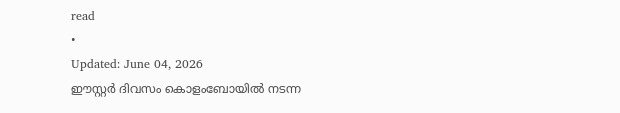read
•
Updated: June 04, 2026
ഈസ്റ്റർ ദിവസം കൊളംബോയിൽ നടന്ന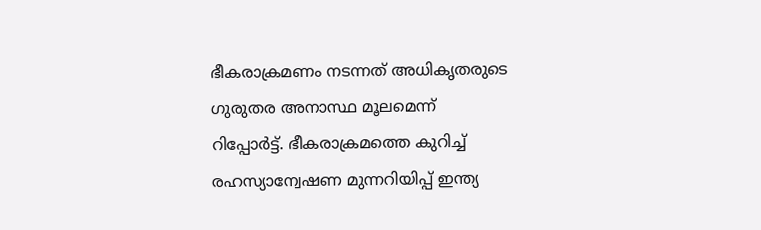ഭീകരാക്രമണം നടന്നത് അധികൃതരുടെ ഗുരുതര അനാസ്ഥ മൂലമെന്ന് റിപ്പോർട്ട്. ഭീകരാക്രമത്തെ കുറിച്ച് രഹസ്യാന്വേഷണ മുന്നറിയിപ്പ് ഇന്ത്യ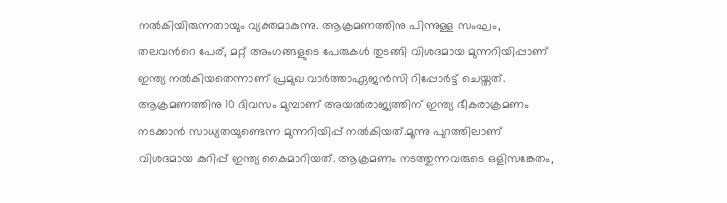നൽകിയിരുന്നതായും വ്യക്തമാകുന്നു. ആക്രമണത്തിനു പിന്നുള്ള സംഘം, തലവൻറെ പേര്, മറ്റ് അംഗങ്ങളുടെ പേരുകൾ തുടങ്ങി വിശദമായ മുന്നറിയിപ്പാണ് ഇന്ത്യ നൽകിയതെന്നാണ് പ്രമുഖ വാർത്താഏജൻസി റിപ്പോർട്ട് ചെയ്തത്.
ആക്രമണത്തിനു 10 ദിവസം മുമ്പാണ് അയൽരാജ്യത്തിന് ഇന്ത്യ ഭീകരാക്രമണം നടക്കാൻ സാധ്യതയുണ്ടെന്ന മുന്നറിയിപ്പ് നൽകിയത്.മൂന്നു പുറത്തിലാണ് വിശദമായ കുറിപ്പ് ഇന്ത്യ കൈമാറിയത്. ആക്രമണം നടത്തുന്നവരുടെ ഒളിസങ്കേതം,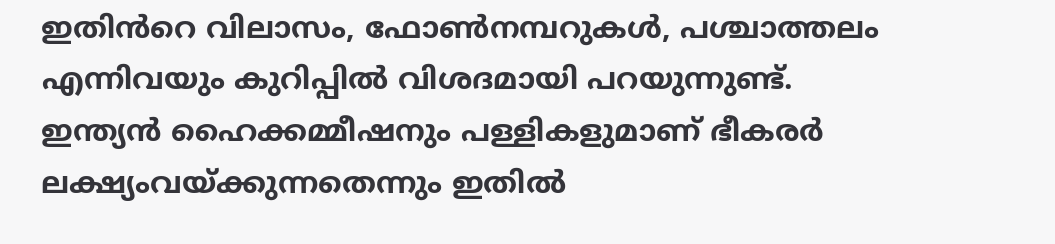ഇതിൻറെ വിലാസം, ഫോൺനമ്പറുകൾ, പശ്ചാത്തലം എന്നിവയും കുറിപ്പിൽ വിശദമായി പറയുന്നുണ്ട്. ഇന്ത്യൻ ഹൈക്കമ്മീഷനും പള്ളികളുമാണ് ഭീകരർ ലക്ഷ്യംവയ്ക്കുന്നതെന്നും ഇതിൽ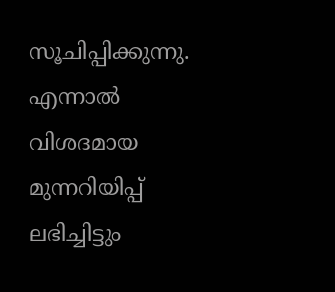സൂചിപ്പിക്കുന്നു. എന്നാൽ വിശദമായ മുന്നറിയിപ്പ് ലഭിച്ചിട്ടും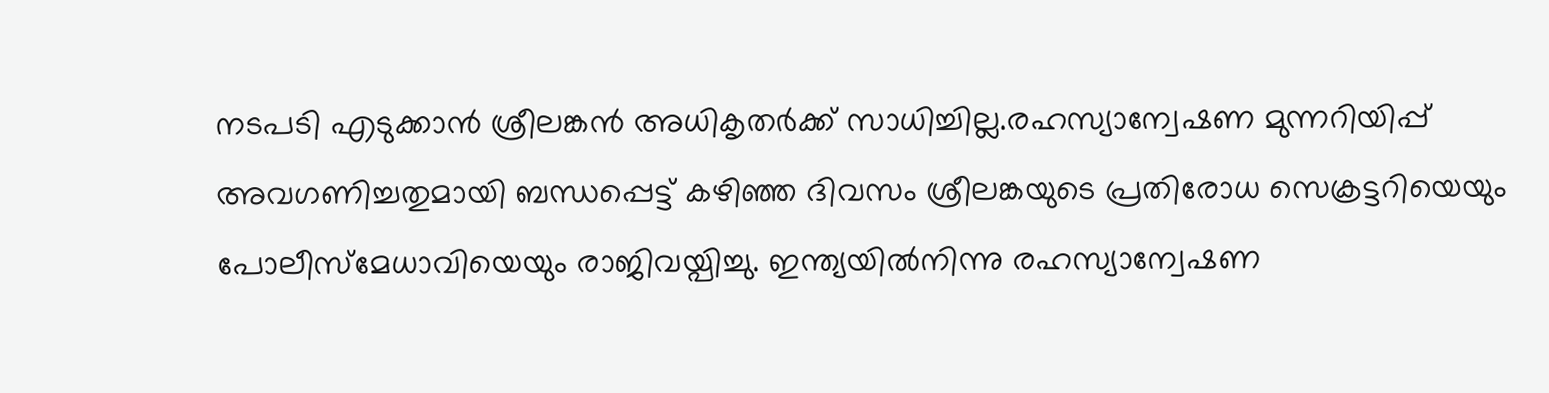നടപടി എടുക്കാൻ ശ്രീലങ്കൻ അധികൃതർക്ക് സാധിച്ചില്ല.രഹസ്യാന്വേഷണ മുന്നറിയിപ്പ് അവഗണിച്ചതുമായി ബന്ധപ്പെട്ട് കഴിഞ്ഞ ദിവസം ശ്രീലങ്കയുടെ പ്രതിരോധ സെക്രട്ടറിയെയും പോലീസ്മേധാവിയെയും രാജിവയ്പിച്ചു. ഇന്ത്യയിൽനിന്നു രഹസ്യാന്വേഷണ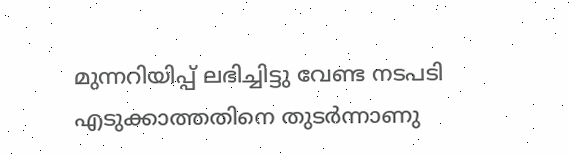മുന്നറിയിപ്പ് ലഭിച്ചിട്ടു വേണ്ട നടപടി എടുക്കാത്തതിനെ തുടർന്നാണു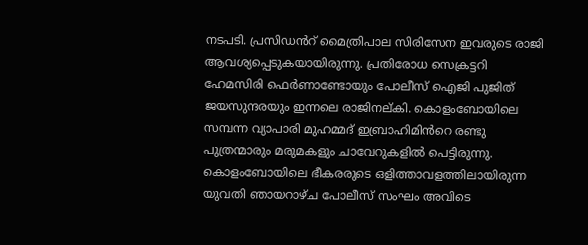നടപടി. പ്രസിഡൻറ് മൈത്രിപാല സിരിസേന ഇവരുടെ രാജി ആവശ്യപ്പെടുകയായിരുന്നു. പ്രതിരോധ സെക്രട്ടറി ഹേമസിരി ഫെർണാണ്ടോയും പോലീസ് ഐജി പുജിത് ജയസുന്ദരയും ഇന്നലെ രാജിനല്കി. കൊളംബോയിലെ സമ്പന്ന വ്യാപാരി മുഹമ്മദ് ഇബ്രാഹിമിൻറെ രണ്ടു പുത്രന്മാരും മരുമകളും ചാവേറുകളിൽ പെട്ടിരുന്നു. കൊളംബോയിലെ ഭീകരരുടെ ഒളിത്താവളത്തിലായിരുന്ന യുവതി ഞായറാഴ്ച പോലീസ് സംഘം അവിടെ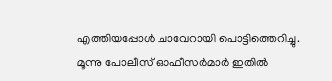എത്തിയപ്പോൾ ചാവേറായി പൊട്ടിത്തെറിച്ചു. മൂന്നു പോലീസ് ഓഫീസർമാർ ഇതിൽ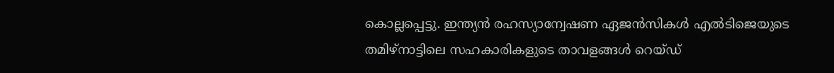കൊല്ലപ്പെട്ടു. ഇന്ത്യൻ രഹസ്യാന്വേഷണ ഏജൻസികൾ എൽടിജെയുടെ തമിഴ്നാട്ടിലെ സഹകാരികളുടെ താവളങ്ങൾ റെയ്ഡ്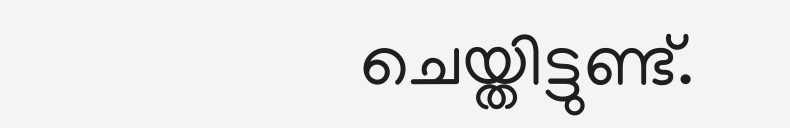ചെയ്തിട്ടുണ്ട്.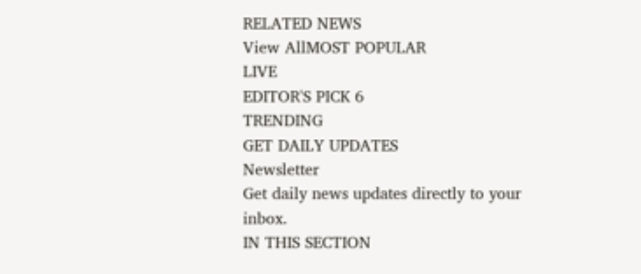RELATED NEWS
View AllMOST POPULAR
LIVE
EDITOR'S PICK 6
TRENDING
GET DAILY UPDATES
Newsletter
Get daily news updates directly to your inbox.
IN THIS SECTION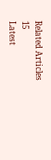Related Articles
15
Latest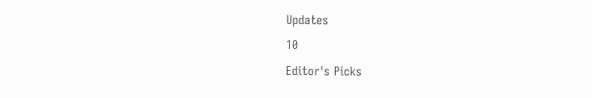Updates
10
Editor's Picks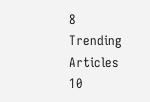8
Trending Articles
10